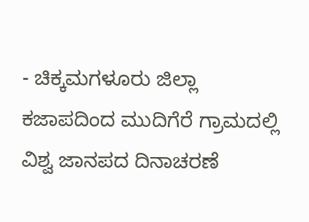- ಚಿಕ್ಕಮಗಳೂರು ಜಿಲ್ಲಾ ಕಜಾಪದಿಂದ ಮುದಿಗೆರೆ ಗ್ರಾಮದಲ್ಲಿ ವಿಶ್ವ ಜಾನಪದ ದಿನಾಚರಣೆ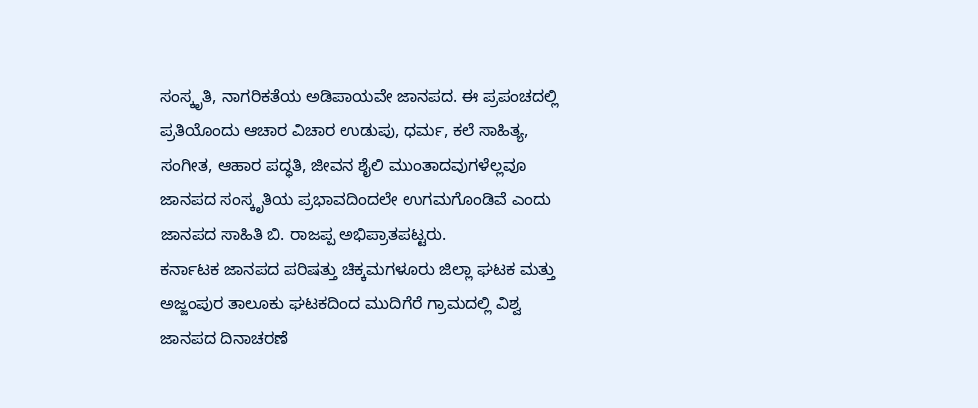ಸಂಸ್ಕೃತಿ, ನಾಗರಿಕತೆಯ ಅಡಿಪಾಯವೇ ಜಾನಪದ. ಈ ಪ್ರಪಂಚದಲ್ಲಿ ಪ್ರತಿಯೊಂದು ಆಚಾರ ವಿಚಾರ ಉಡುಪು, ಧರ್ಮ, ಕಲೆ ಸಾಹಿತ್ಯ, ಸಂಗೀತ, ಆಹಾರ ಪದ್ಧತಿ, ಜೀವನ ಶೈಲಿ ಮುಂತಾದವುಗಳೆಲ್ಲವೂ ಜಾನಪದ ಸಂಸ್ಕೃತಿಯ ಪ್ರಭಾವದಿಂದಲೇ ಉಗಮಗೊಂಡಿವೆ ಎಂದು ಜಾನಪದ ಸಾಹಿತಿ ಬಿ. ರಾಜಪ್ಪ ಅಭಿಪ್ರಾತಪಟ್ಟರು.
ಕರ್ನಾಟಕ ಜಾನಪದ ಪರಿಷತ್ತು ಚಿಕ್ಕಮಗಳೂರು ಜಿಲ್ಲಾ ಘಟಕ ಮತ್ತು ಅಜ್ಜಂಪುರ ತಾಲೂಕು ಘಟಕದಿಂದ ಮುದಿಗೆರೆ ಗ್ರಾಮದಲ್ಲಿ ವಿಶ್ವ ಜಾನಪದ ದಿನಾಚರಣೆ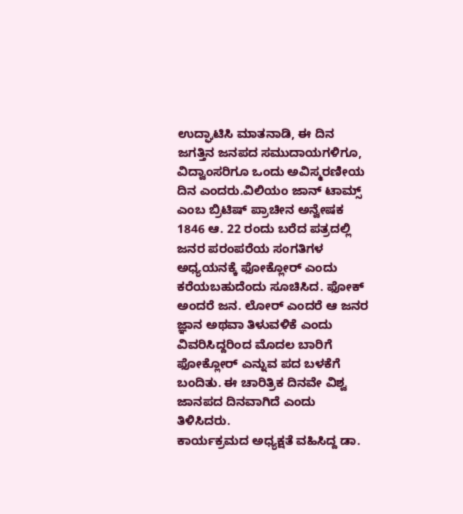ಉದ್ಘಾಟಿಸಿ ಮಾತನಾಡಿ, ಈ ದಿನ ಜಗತ್ತಿನ ಜನಪದ ಸಮುದಾಯಗಳಿಗೂ, ವಿದ್ವಾಂಸರಿಗೂ ಒಂದು ಅವಿಸ್ಮರಣೀಯ ದಿನ ಎಂದರು.ವಿಲಿಯಂ ಜಾನ್ ಟಾಮ್ಸ್ ಎಂಬ ಬ್ರಿಟಿಷ್ ಪ್ರಾಚೀನ ಅನ್ವೇಷಕ 1846 ಆ. 22 ರಂದು ಬರೆದ ಪತ್ರದಲ್ಲಿ ಜನರ ಪರಂಪರೆಯ ಸಂಗತಿಗಳ ಅಧ್ಯಯನಕ್ಕೆ ಫೋಕ್ಲೋರ್ ಎಂದು ಕರೆಯಬಹುದೆಂದು ಸೂಚಿಸಿದ. ಫೋಕ್ ಅಂದರೆ ಜನ. ಲೋರ್ ಎಂದರೆ ಆ ಜನರ ಜ್ಞಾನ ಅಥವಾ ತಿಳುವಳಿಕೆ ಎಂದು ವಿವರಿಸಿದ್ದರಿಂದ ಮೊದಲ ಬಾರಿಗೆ ಫೋಕ್ಲೋರ್ ಎನ್ನುವ ಪದ ಬಳಕೆಗೆ ಬಂದಿತು. ಈ ಚಾರಿತ್ರಿಕ ದಿನವೇ ವಿಶ್ವ ಜಾನಪದ ದಿನವಾಗಿದೆ ಎಂದು ತಿಳಿಸಿದರು.
ಕಾರ್ಯಕ್ರಮದ ಅಧ್ಯಕ್ಷತೆ ವಹಿಸಿದ್ದ ಡಾ.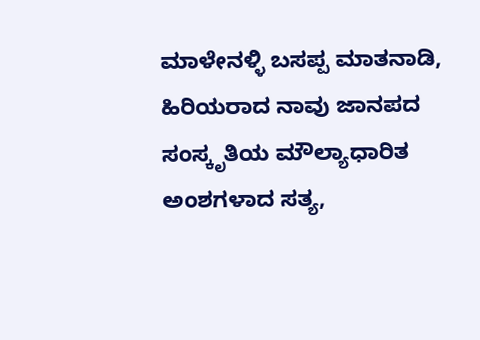ಮಾಳೇನಳ್ಳಿ ಬಸಪ್ಪ ಮಾತನಾಡಿ, ಹಿರಿಯರಾದ ನಾವು ಜಾನಪದ ಸಂಸ್ಕೃತಿಯ ಮೌಲ್ಯಾಧಾರಿತ ಅಂಶಗಳಾದ ಸತ್ಯ,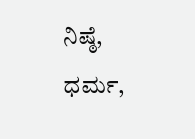ನಿಷ್ಠೆ, ಧರ್ಮ,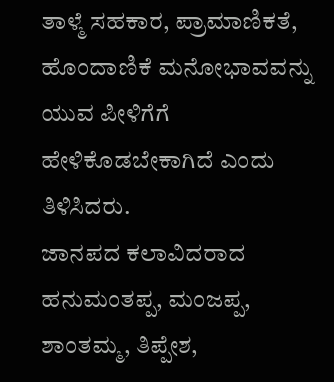ತಾಳ್ಮೆ ಸಹಕಾರ, ಪ್ರಾಮಾಣಿಕತೆ, ಹೊಂದಾಣಿಕೆ ಮನೋಭಾವವನ್ನು ಯುವ ಪೀಳಿಗೆಗೆ ಹೇಳಿಕೊಡಬೇಕಾಗಿದೆ ಎಂದು ತಿಳಿಸಿದರು.
ಜಾನಪದ ಕಲಾವಿದರಾದ ಹನುಮಂತಪ್ಪ, ಮಂಜಪ್ಪ, ಶಾಂತಮ್ಮ, ತಿಪ್ಪೇಶ,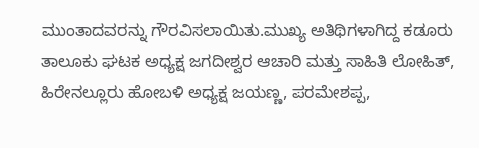ಮುಂತಾದವರನ್ನು ಗೌರವಿಸಲಾಯಿತು.ಮುಖ್ಯ ಅತಿಥಿಗಳಾಗಿದ್ದ ಕಡೂರು ತಾಲೂಕು ಘಟಕ ಅಧ್ಯಕ್ಷ ಜಗದೀಶ್ವರ ಆಚಾರಿ ಮತ್ತು ಸಾಹಿತಿ ಲೋಹಿತ್, ಹಿರೇನಲ್ಲೂರು ಹೋಬಳಿ ಅಧ್ಯಕ್ಷ ಜಯಣ್ಣ, ಪರಮೇಶಪ್ಪ,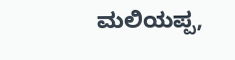ಮಲಿಯಪ್ಪ,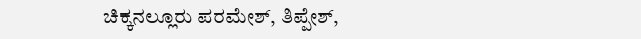ಚಿಕ್ಕನಲ್ಲೂರು ಪರಮೇಶ್, ತಿಪ್ಪೇಶ್,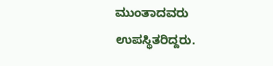ಮುಂತಾದವರು ಉಪಸ್ಥಿತರಿದ್ದರು.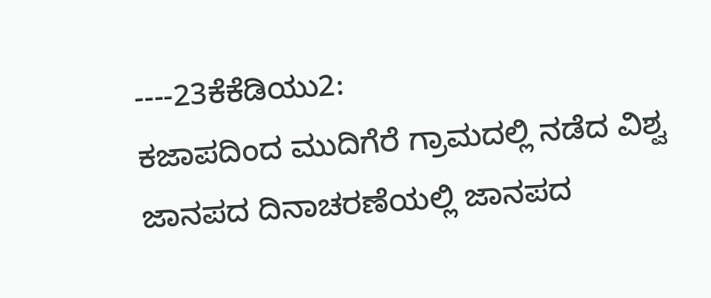----23ಕೆಕೆಡಿಯು2:
ಕಜಾಪದಿಂದ ಮುದಿಗೆರೆ ಗ್ರಾಮದಲ್ಲಿ ನಡೆದ ವಿಶ್ವ ಜಾನಪದ ದಿನಾಚರಣೆಯಲ್ಲಿ ಜಾನಪದ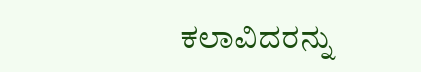ಕಲಾವಿದರನ್ನು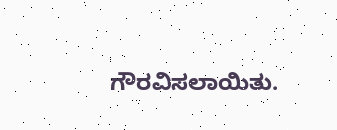ಗೌರವಿಸಲಾಯಿತು.